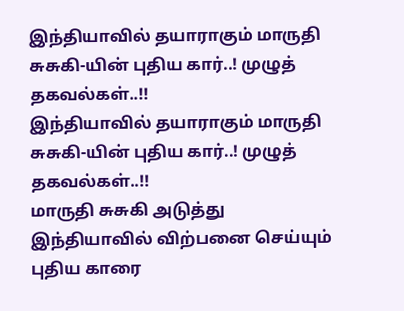இந்தியாவில் தயாராகும் மாருதி சுசுகி-யின் புதிய கார்..! முழுத் தகவல்கள்..!!
இந்தியாவில் தயாராகும் மாருதி சுசுகி-யின் புதிய கார்..! முழுத் தகவல்கள்..!!
மாருதி சுசுகி அடுத்து இந்தியாவில் விற்பனை செய்யும் புதிய காரை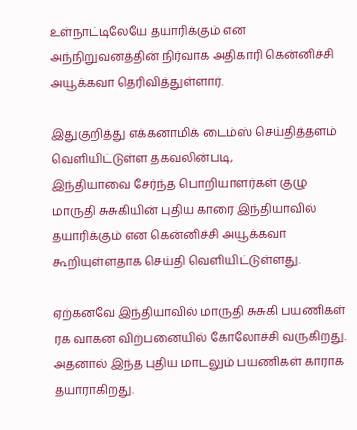உள்நாட்டிலேயே தயாரிக்கும் என அந்நிறுவனத்தின் நிர்வாக அதிகாரி கென்னிச்சி அயூக்கவா தெரிவித்துள்ளார்.

இதுகுறித்து எக்கனாமிக் டைம்ஸ் செய்தித்தளம் வெளியிட்டுள்ள தகவலின்படி,
இந்தியாவை சேர்ந்த பொறியாளர்கள் குழு மாருதி சுசுகியின் புதிய காரை இந்தியாவில் தயாரிக்கும் என கென்னிச்சி அயூக்கவா கூறியுள்ளதாக செய்தி வெளியிட்டுள்ளது.

ஏற்கனவே இந்தியாவில் மாருதி சுசுகி பயணிகள் ரக வாகன விற்பனையில் கோலோச்சி வருகிறது. அதனால் இந்த புதிய மாடலும் பயணிகள் காராக தயாராகிறது.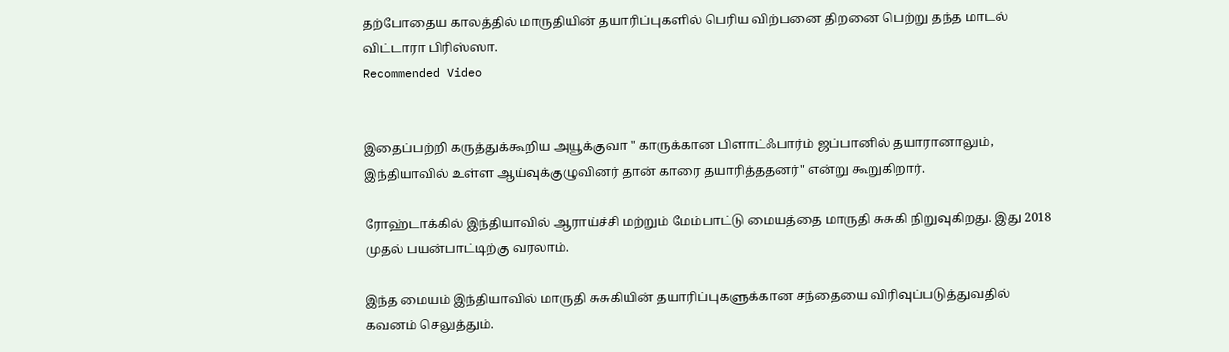தற்போதைய காலத்தில் மாருதியின் தயாரிப்புகளில் பெரிய விற்பனை திறனை பெற்று தந்த மாடல் விட்டாரா பிரிஸ்ஸா.
Recommended Video


இதைப்பற்றி கருத்துக்கூறிய அயூக்குவா " காருக்கான பிளாட்ஃபார்ம் ஜப்பானில் தயாரானாலும், இந்தியாவில் உள்ள ஆய்வுக்குழுவினர் தான் காரை தயாரித்ததனர்" என்று கூறுகிறார்.

ரோஹ்டாக்கில் இந்தியாவில் ஆராய்ச்சி மற்றும் மேம்பாட்டு மையத்தை மாருதி சுசுகி நிறுவுகிறது. இது 2018 முதல் பயன்பாட்டிற்கு வரலாம்.

இந்த மையம் இந்தியாவில் மாருதி சுசுகியின் தயாரிப்புகளுக்கான சந்தையை விரிவுப்படுத்துவதில் கவனம் செலுத்தும்.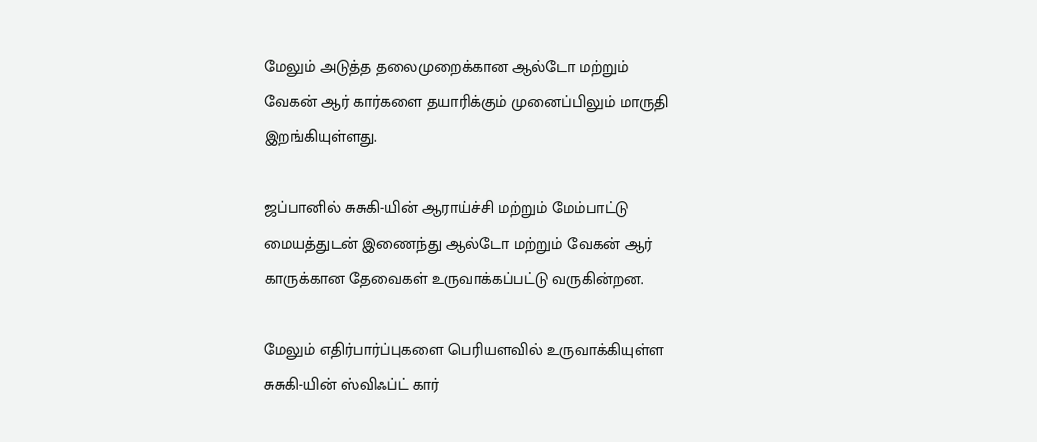மேலும் அடுத்த தலைமுறைக்கான ஆல்டோ மற்றும் வேகன் ஆர் கார்களை தயாரிக்கும் முனைப்பிலும் மாருதி இறங்கியுள்ளது.

ஜப்பானில் சுசுகி-யின் ஆராய்ச்சி மற்றும் மேம்பாட்டு மையத்துடன் இணைந்து ஆல்டோ மற்றும் வேகன் ஆர் காருக்கான தேவைகள் உருவாக்கப்பட்டு வருகின்றன.

மேலும் எதிர்பார்ப்புகளை பெரியளவில் உருவாக்கியுள்ள சுசுகி-யின் ஸ்விஃப்ட் கார்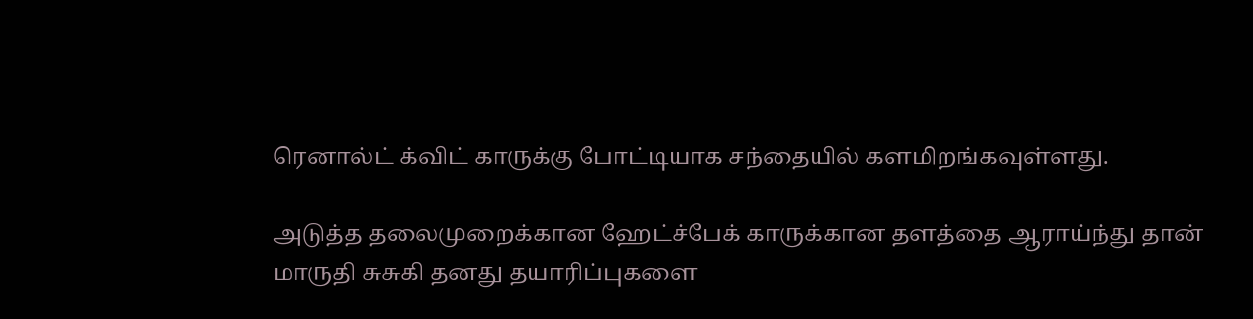ரெனால்ட் க்விட் காருக்கு போட்டியாக சந்தையில் களமிறங்கவுள்ளது.

அடுத்த தலைமுறைக்கான ஹேட்ச்பேக் காருக்கான தளத்தை ஆராய்ந்து தான் மாருதி சுசுகி தனது தயாரிப்புகளை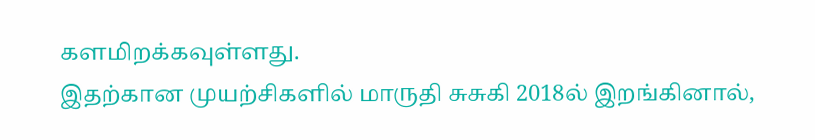களமிறக்கவுள்ளது.
இதற்கான முயற்சிகளில் மாருதி சுசுகி 2018ல் இறங்கினால்,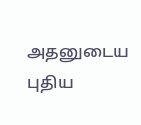அதனுடைய புதிய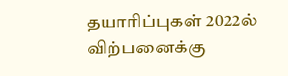தயாரிப்புகள் 2022ல் விற்பனைக்கு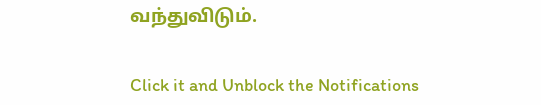வந்துவிடும்.


Click it and Unblock the Notifications